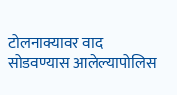टोलनाक्यावर वाद सोडवण्यास आलेल्यापोलिस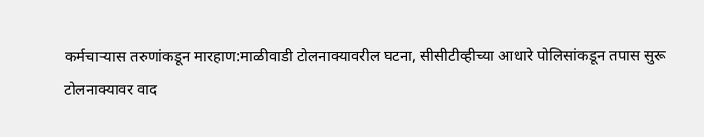कर्मचाऱ्यास तरुणांकडून मारहाण:माळीवाडी टोलनाक्यावरील घटना, सीसीटीव्हीच्या आधारे पोलिसांकडून तपास सुरू
टोलनाक्यावर वाद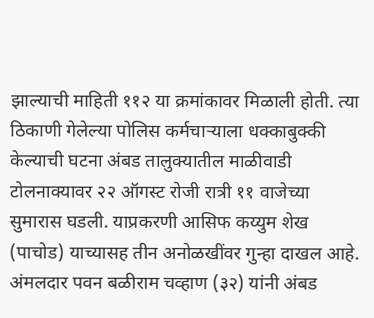झाल्याची माहिती ११२ या क्रमांकावर मिळाली होती. त्या ठिकाणी गेलेल्या पोलिस कर्मचाऱ्याला धक्काबुक्की केल्याची घटना अंबड तालुक्यातील माळीवाडी टोलनाक्यावर २२ ऑगस्ट रोजी रात्री ११ वाजेच्या सुमारास घडली. याप्रकरणी आसिफ कय्युम शेख (पाचोड) याच्यासह तीन अनोळखींवर गुन्हा दाखल आहे. अंमलदार पवन बळीराम चव्हाण (३२) यांनी अंबड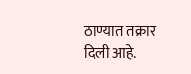ठाण्यात तक्रार दिली आहे.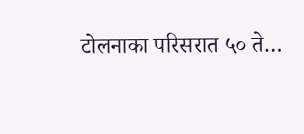टोलनाका परिसरात ५० ते…